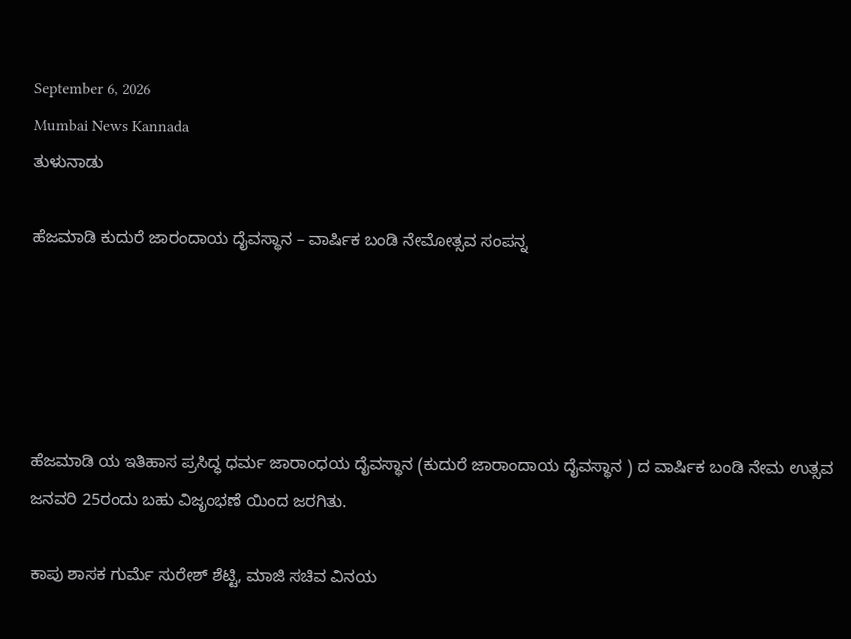September 6, 2026
Mumbai News Kannada
ತುಳುನಾಡು

ಹೆಜಮಾಡಿ ಕುದುರೆ ಜಾರಂದಾಯ ದೈವಸ್ಥಾನ – ವಾರ್ಷಿಕ ಬಂಡಿ ನೇಮೋತ್ಸವ ಸಂಪನ್ನ





ಹೆಜಮಾಡಿ ಯ ಇತಿಹಾಸ ಪ್ರಸಿದ್ಧ ಧರ್ಮ ಜಾರಾಂಧಯ ದೈವಸ್ಥಾನ (ಕುದುರೆ ಜಾರಾಂದಾಯ ದೈವಸ್ಥಾನ ) ದ ವಾರ್ಷಿಕ ಬಂಡಿ ನೇಮ ಉತ್ಸವ ಜನವರಿ 25ರಂದು ಬಹು ವಿಜೃಂಭಣೆ ಯಿಂದ ಜರಗಿತು.

ಕಾಪು ಶಾಸಕ ಗುರ್ಮೆ ಸುರೇಶ್ ಶೆಟ್ಟಿ, ಮಾಜಿ ಸಚಿವ ವಿನಯ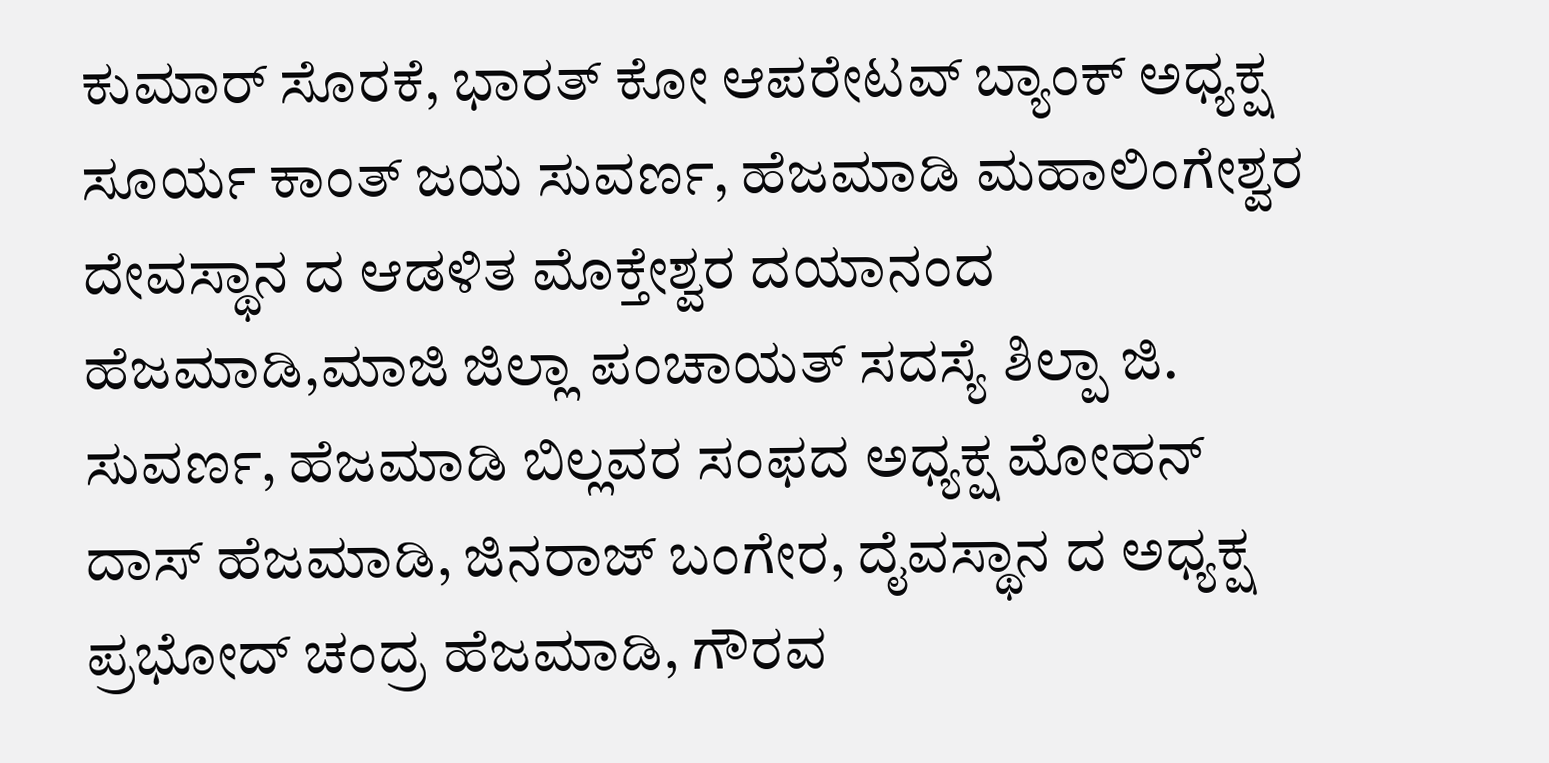ಕುಮಾರ್ ಸೊರಕೆ, ಭಾರತ್ ಕೋ ಆಪರೇಟವ್ ಬ್ಯಾಂಕ್ ಅಧ್ಯಕ್ಷ ಸೂರ್ಯ ಕಾಂತ್ ಜಯ ಸುವರ್ಣ, ಹೆಜಮಾಡಿ ಮಹಾಲಿಂಗೇಶ್ವರ ದೇವಸ್ಥಾನ ದ ಆಡಳಿತ ಮೊಕ್ತೇಶ್ವರ ದಯಾನಂದ ಹೆಜಮಾಡಿ,ಮಾಜಿ ಜಿಲ್ಲಾ ಪಂಚಾಯತ್ ಸದಸ್ಯೆ ಶಿಲ್ಪಾ ಜಿ. ಸುವರ್ಣ, ಹೆಜಮಾಡಿ ಬಿಲ್ಲವರ ಸಂಫದ ಅಧ್ಯಕ್ಷ ಮೋಹನ್ ದಾಸ್ ಹೆಜಮಾಡಿ, ಜಿನರಾಜ್ ಬಂಗೇರ, ದೈವಸ್ಥಾನ ದ ಅಧ್ಯಕ್ಷ ಪ್ರಭೋದ್ ಚಂದ್ರ ಹೆಜಮಾಡಿ, ಗೌರವ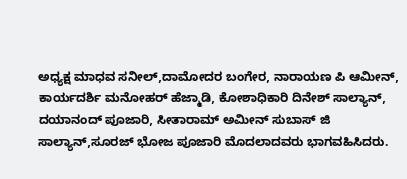ಅಧ್ಯಕ್ಷ ಮಾಧವ ಸನೀಲ್,ದಾಮೋದರ ಬಂಗೇರ, ನಾರಾಯಣ ಪಿ ಆಮೀನ್, ಕಾರ್ಯದರ್ಶಿ ಮನೋಹರ್ ಹೆಜ್ಮಾಡಿ, ಕೋಶಾಧಿಕಾರಿ ದಿನೇಶ್ ಸಾಲ್ಯಾನ್, ದಯಾನಂದ್ ಪೂಜಾರಿ, ಸೀತಾರಾಮ್ ಅಮೀನ್ ಸುಬಾಸ್ ಜಿ ಸಾಲ್ಯಾನ್,ಸೂರಜ್ ಭೋಜ ಪೂಜಾರಿ ಮೊದಲಾದವರು ಭಾಗವಹಿಸಿದರು.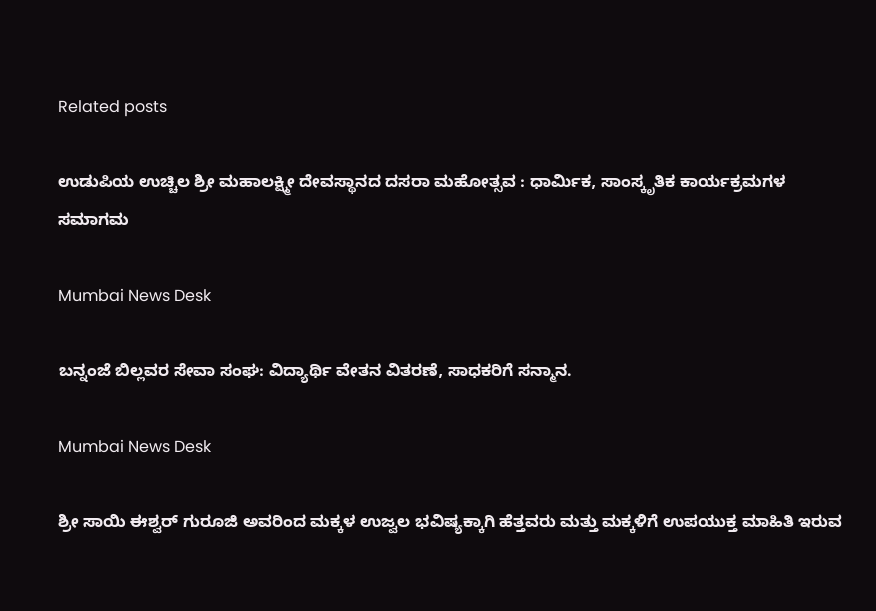Related posts

ಉಡುಪಿಯ ಉಚ್ಚಿಲ ಶ್ರೀ ಮಹಾಲಕ್ಷ್ಮೀ ದೇವಸ್ಥಾನದ ದಸರಾ ಮಹೋತ್ಸವ : ಧಾರ್ಮಿಕ, ಸಾಂಸ್ಕೃತಿಕ ಕಾರ್ಯಕ್ರಮಗಳ ಸಮಾಗಮ

Mumbai News Desk

ಬನ್ನಂಜೆ ಬಿಲ್ಲವರ ಸೇವಾ ಸಂಘ: ವಿದ್ಯಾರ್ಥಿ ವೇತನ ವಿತರಣೆ, ಸಾಧಕರಿಗೆ ಸನ್ಮಾನ.

Mumbai News Desk

ಶ್ರೀ ಸಾಯಿ ಈಶ್ವರ್ ಗುರೂಜಿ ಅವರಿಂದ ಮಕ್ಕಳ ಉಜ್ವಲ ಭವಿಷ್ಯಕ್ಕಾಗಿ ಹೆತ್ತವರು ಮತ್ತು ಮಕ್ಕಳಿಗೆ ಉಪಯುಕ್ತ ಮಾಹಿತಿ ಇರುವ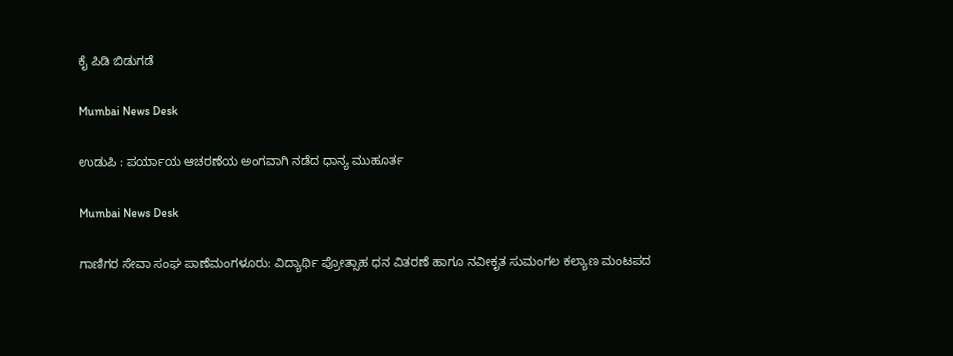ಕೈ ಪಿಡಿ ಬಿಡುಗಡೆ

Mumbai News Desk

ಉಡುಪಿ : ಪರ್ಯಾಯ ಆಚರಣೆಯ ಅಂಗವಾಗಿ ನಡೆದ ಧಾನ್ಯ ಮುಹೂರ್ತ

Mumbai News Desk

ಗಾಣಿಗರ ಸೇವಾ ಸಂಘ ಪಾಣೆಮಂಗಳೂರು: ವಿದ್ಯಾರ್ಥಿ ಪ್ರೋತ್ಸಾಹ ಧನ ವಿತರಣೆ ಹಾಗೂ ನವೀಕೃತ ಸುಮಂಗಲ ಕಲ್ಯಾಣ ಮಂಟಪದ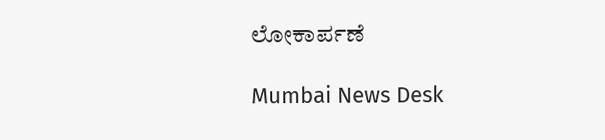ಲೋಕಾರ್ಪಣೆ

Mumbai News Desk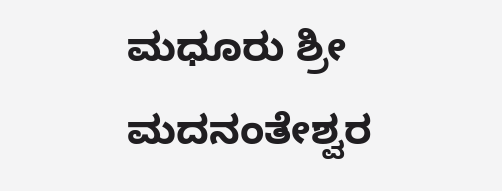ಮಧೂರು ಶ್ರೀ ಮದನಂತೇಶ್ವರ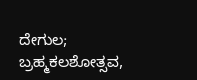ದೇಗುಲ; ಬ್ರಹ್ಮಕಲಶೋತ್ಸವ,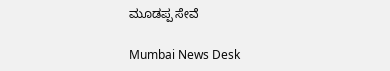ಮೂಡಪ್ಪ ಸೇವೆ

Mumbai News Desk